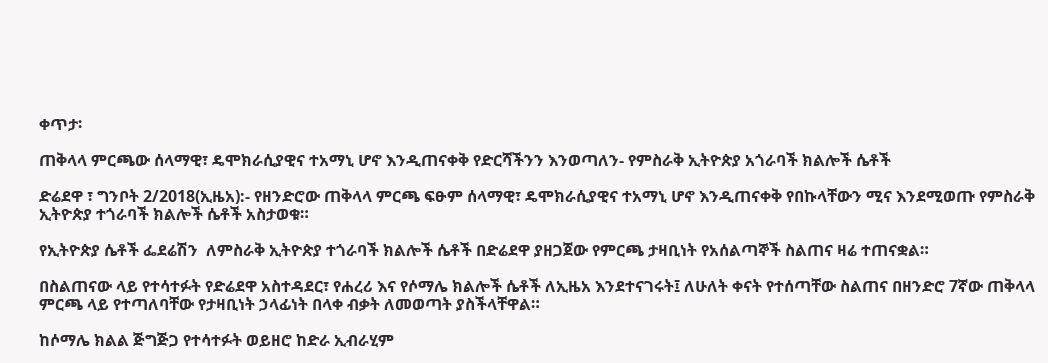ቀጥታ፡

ጠቅላላ ምርጫው ሰላማዊ፣ ዴሞክራሲያዊና ተአማኒ ሆኖ እንዲጠናቀቅ የድርሻችንን እንወጣለን- የምስራቅ ኢትዮጵያ አጎራባች ክልሎች ሴቶች

ድሬደዋ ፣ ግንቦት 2/2018(ኢዜአ):- የዘንድሮው ጠቅላላ ምርጫ ፍፁም ሰላማዊ፣ ዴሞክራሲያዊና ተአማኒ ሆኖ እንዲጠናቀቅ የበኩላቸውን ሚና እንደሚወጡ የምስራቅ ኢትዮጵያ ተጎራባች ክልሎች ሴቶች አስታወቁ።

የኢትዮጵያ ሴቶች ፌደሬሽን  ለምስራቅ ኢትዮጵያ ተጎራባች ክልሎች ሴቶች በድሬደዋ ያዘጋጀው የምርጫ ታዛቢነት የአሰልጣኞች ስልጠና ዛሬ ተጠናቋል።

በስልጠናው ላይ የተሳተፉት የድሬደዋ አስተዳደር፣ የሐረሪ እና የሶማሌ ክልሎች ሴቶች ለኢዜአ እንደተናገሩት፤ ለሁለት ቀናት የተሰጣቸው ስልጠና በዘንድሮ 7ኛው ጠቅላላ ምርጫ ላይ የተጣለባቸው የታዛቢነት ኃላፊነት በላቀ ብቃት ለመወጣት ያስችላቸዋል።

ከሶማሌ ክልል ጅግጅጋ የተሳተፉት ወይዘሮ ከድራ ኢብራሂም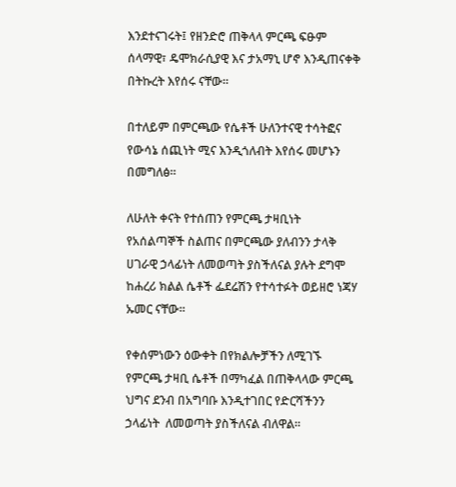እንደተናገሩት፤ የዘንድሮ ጠቅላላ ምርጫ ፍፁም ሰላማዊ፣ ዴሞክራሲያዊ እና ታአማኒ ሆኖ እንዲጠናቀቅ በትኩረት እየሰሩ ናቸው።

በተለይም በምርጫው የሴቶች ሁለንተናዊ ተሳትፎና የውሳኔ ሰጪነት ሚና እንዲጎለብት እየሰሩ መሆኑን በመግለፅ።

ለሁለት ቀናት የተሰጠን የምርጫ ታዛቢነት የአሰልጣኞች ስልጠና በምርጫው ያለብንን ታላቅ ሀገራዊ ኃላፊነት ለመወጣት ያስችለናል ያሉት ደግሞ ከሐረሪ ክልል ሴቶች ፌደሬሽን የተሳተፉት ወይዘሮ ነጃሃ ኡመር ናቸው።

የቀሰምነውን ዕውቀት በየክልሎቻችን ለሚገኙ የምርጫ ታዛቢ ሴቶች በማካፈል በጠቅላላው ምርጫ ህግና ደንብ በአግባቡ እንዲተገበር የድርሻችንን ኃላፊነት  ለመወጣት ያስችለናል ብለዋል።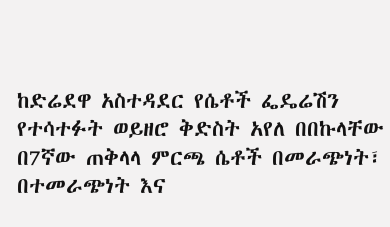ከድሬደዋ አስተዳደር የሴቶች ፌዴሬሽን  የተሳተፉት ወይዘሮ ቅድስት አየለ በበኩላቸው በ7ኛው ጠቅላላ ምርጫ ሴቶች በመራጭነት፣ በተመራጭነት እና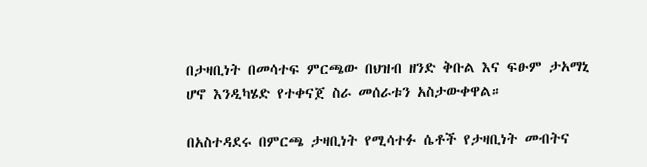በታዛቢነት በመሳተፍ ምርጫው በህዝብ ዘንድ ቅቡል እና ፍፁም ታአማኒ ሆኖ እንዲካሄድ የተቀናጀ ስራ መሰራቱን አስታውቀዋል።

በአስተዳደሩ በምርጫ ታዛቢነት የሚሳተፉ ሴቶች የታዛቢነት መብትና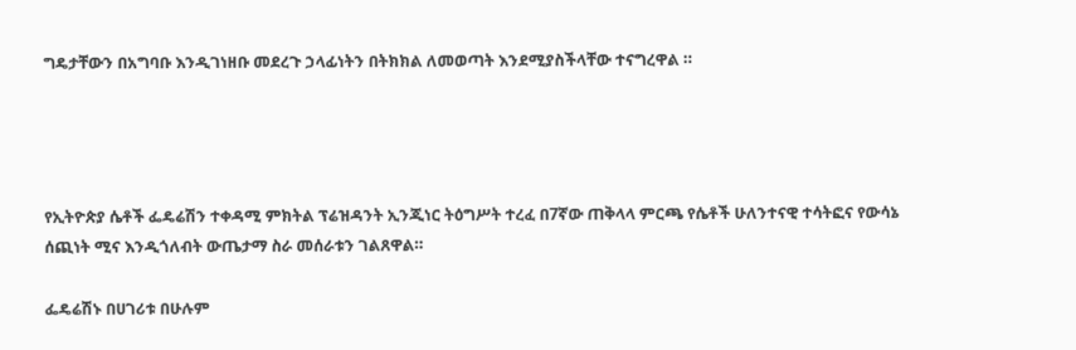ግዴታቸውን በአግባቡ እንዲገነዘቡ መደረጉ ኃላፊነትን በትክክል ለመወጣት እንደሚያስችላቸው ተናግረዋል ።




የኢትዮጵያ ሴቶች ፌዴሬሽን ተቀዳሚ ምክትል ፕሬዝዳንት ኢንጂነር ትዕግሥት ተረፈ በ7ኛው ጠቅላላ ምርጫ የሴቶች ሁለንተናዊ ተሳትፎና የውሳኔ ሰጪነት ሚና እንዲጎለብት ውጤታማ ስራ መሰራቱን ገልጸዋል።

ፌዴሬሽኑ በሀገሪቱ በሁሉም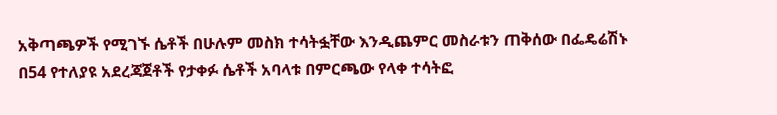አቅጣጫዎች የሚገኙ ሴቶች በሁሉም መስክ ተሳትፏቸው እንዲጨምር መስራቱን ጠቅሰው በፌዴሬሽኑ በ54 የተለያዩ አደረጃጀቶች የታቀፉ ሴቶች አባላቱ በምርጫው የላቀ ተሳትፎ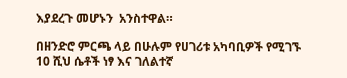እያደረጉ መሆኑን  አንስተዋል።

በዘንድሮ ምርጫ ላይ በሁሉም የሀገሪቱ አካባቢዎች የሚገኙ 10 ሺህ ሴቶች ነፃ እና ገለልተኛ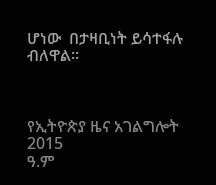ሆነው  በታዛቢነት ይሳተፋሉ ብለዋል።



የኢትዮጵያ ዜና አገልግሎት
2015
ዓ.ም